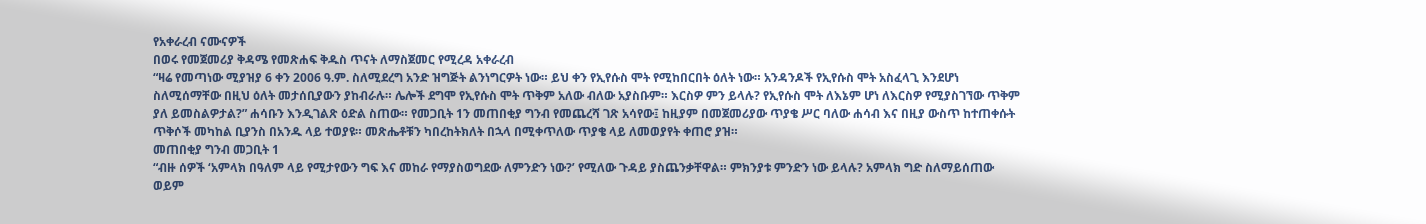የአቀራረብ ናሙናዎች
በወሩ የመጀመሪያ ቅዳሜ የመጽሐፍ ቅዱስ ጥናት ለማስጀመር የሚረዳ አቀራረብ
“ዛሬ የመጣነው ሚያዝያ 6 ቀን 2006 ዓ.ም. ስለሚደረግ አንድ ዝግጅት ልንነግርዎት ነው። ይህ ቀን የኢየሱስ ሞት የሚከበርበት ዕለት ነው። አንዳንዶች የኢየሱስ ሞት አስፈላጊ እንደሆነ ስለሚሰማቸው በዚህ ዕለት መታሰቢያውን ያከብራሉ። ሌሎች ደግሞ የኢየሱስ ሞት ጥቅም አለው ብለው አያስቡም። እርስዎ ምን ይላሉ? የኢየሱስ ሞት ለእኔም ሆነ ለእርስዎ የሚያስገኘው ጥቅም ያለ ይመስልዎታል?” ሐሳቡን እንዲገልጽ ዕድል ስጠው። የመጋቢት 1ን መጠበቂያ ግንብ የመጨረሻ ገጽ አሳየው፤ ከዚያም በመጀመሪያው ጥያቄ ሥር ባለው ሐሳብ እና በዚያ ውስጥ ከተጠቀሱት ጥቅሶች መካከል ቢያንስ በአንዱ ላይ ተወያዩ። መጽሔቶቹን ካበረከትክለት በኋላ በሚቀጥለው ጥያቄ ላይ ለመወያየት ቀጠሮ ያዝ።
መጠበቂያ ግንብ መጋቢት 1
“ብዙ ሰዎች ‘አምላክ በዓለም ላይ የሚታየውን ግፍ እና መከራ የማያስወግደው ለምንድን ነው?’ የሚለው ጉዳይ ያስጨንቃቸዋል። ምክንያቱ ምንድን ነው ይላሉ? አምላክ ግድ ስለማይሰጠው ወይም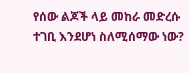የሰው ልጆች ላይ መከራ መድረሱ ተገቢ እንደሆነ ስለሚሰማው ነው?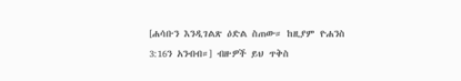[ሐሳቡን እንዲገልጽ ዕድል ስጠው። ከዚያም ዮሐንስ 3:16ን አንብብ።] ብዙዎች ይህ ጥቅስ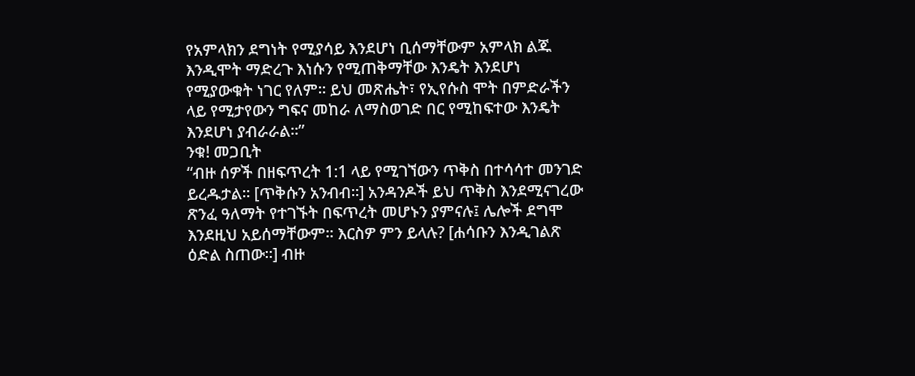የአምላክን ደግነት የሚያሳይ እንደሆነ ቢሰማቸውም አምላክ ልጁ እንዲሞት ማድረጉ እነሱን የሚጠቅማቸው እንዴት እንደሆነ የሚያውቁት ነገር የለም። ይህ መጽሔት፣ የኢየሱስ ሞት በምድራችን ላይ የሚታየውን ግፍና መከራ ለማስወገድ በር የሚከፍተው እንዴት እንደሆነ ያብራራል።”
ንቁ! መጋቢት
“ብዙ ሰዎች በዘፍጥረት 1:1 ላይ የሚገኘውን ጥቅስ በተሳሳተ መንገድ ይረዱታል። [ጥቅሱን አንብብ።] አንዳንዶች ይህ ጥቅስ እንደሚናገረው ጽንፈ ዓለማት የተገኙት በፍጥረት መሆኑን ያምናሉ፤ ሌሎች ደግሞ እንደዚህ አይሰማቸውም። እርስዎ ምን ይላሉ? [ሐሳቡን እንዲገልጽ ዕድል ስጠው።] ብዙ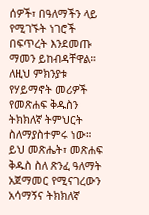ሰዎች፣ በዓለማችን ላይ የሚገኙት ነገሮች በፍጥረት እንደመጡ ማመን ይከብዳቸዋል። ለዚህ ምክንያቱ የሃይማኖት መሪዎች የመጽሐፍ ቅዱስን ትክክለኛ ትምህርት ስለማያስተምሩ ነው። ይህ መጽሔት፣ መጽሐፍ ቅዱስ ስለ ጽንፈ ዓለማት አጀማመር የሚናገረውን አሳማኝና ትክክለኛ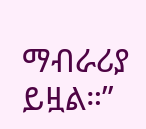ማብራሪያ ይዟል።”